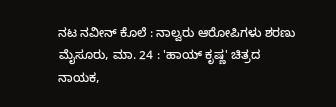ನಟ ನವೀನ್ ಕೊಲೆ : ನಾಲ್ವರು ಆರೋಪಿಗಳು ಶರಣು
ಮೈಸೂರು, ಮಾ. 24 : 'ಹಾಯ್ ಕೃಷ್ಣ' ಚಿತ್ರದ ನಾಯಕ,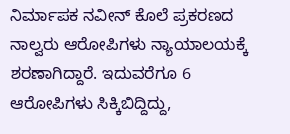ನಿರ್ಮಾಪಕ ನವೀನ್ ಕೊಲೆ ಪ್ರಕರಣದ ನಾಲ್ವರು ಆರೋಪಿಗಳು ನ್ಯಾಯಾಲಯಕ್ಕೆ ಶರಣಾಗಿದ್ದಾರೆ. ಇದುವರೆಗೂ 6 ಆರೋಪಿಗಳು ಸಿಕ್ಕಿಬಿದ್ದಿದ್ದು,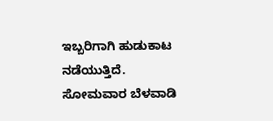ಇಬ್ಬರಿಗಾಗಿ ಹುಡುಕಾಟ ನಡೆಯುತ್ತಿದೆ.
ಸೋಮವಾರ ಬೆಳವಾಡಿ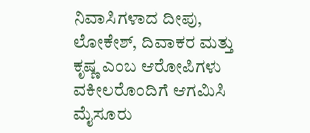ನಿವಾಸಿಗಳಾದ ದೀಪು, ಲೋಕೇಶ್, ದಿವಾಕರ ಮತ್ತು ಕೃಷ್ಣ ಎಂಬ ಆರೋಪಿಗಳು ವಕೀಲರೊಂದಿಗೆ ಆಗಮಿಸಿ ಮೈಸೂರು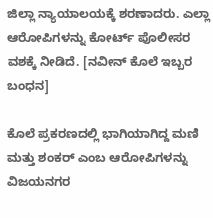ಜಿಲ್ಲಾ ನ್ಯಾಯಾಲಯಕ್ಕೆ ಶರಣಾದರು. ಎಲ್ಲಾ ಆರೋಪಿಗಳನ್ನು ಕೋರ್ಟ್ ಪೊಲೀಸರ ವಶಕ್ಕೆ ನೀಡಿದೆ. [ನವೀನ್ ಕೊಲೆ ಇಬ್ಬರ ಬಂಧನ]

ಕೊಲೆ ಪ್ರಕರಣದಲ್ಲಿ ಭಾಗಿಯಾಗಿದ್ದ ಮಣಿ ಮತ್ತು ಶಂಕರ್ ಎಂಬ ಆರೋಪಿಗಳನ್ನು ವಿಜಯನಗರ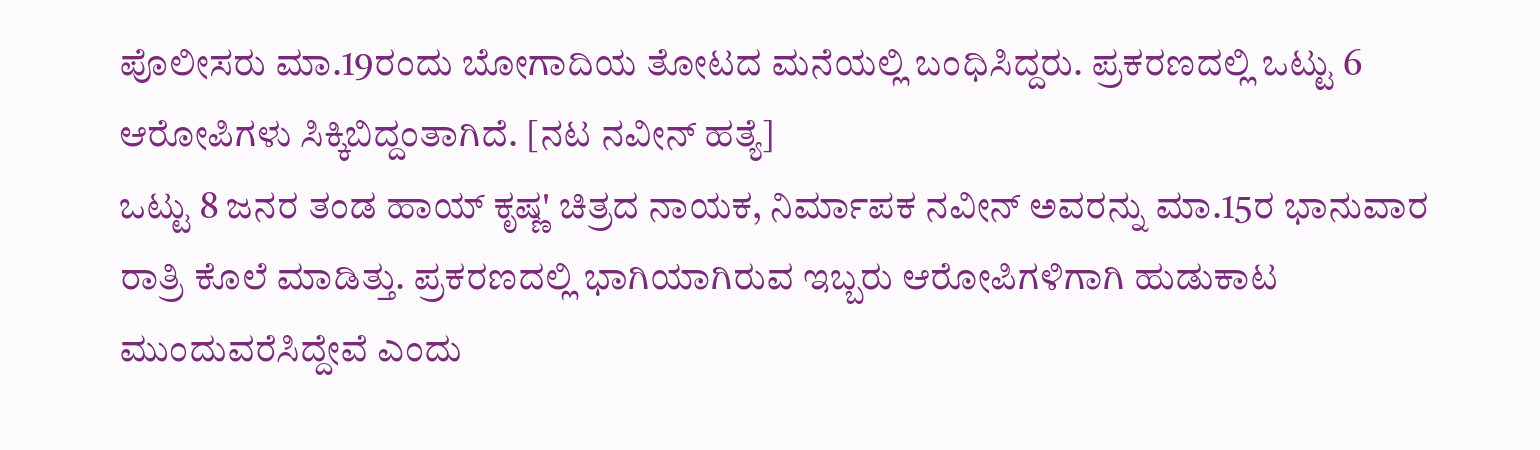ಪೊಲೀಸರು ಮಾ.19ರಂದು ಬೋಗಾದಿಯ ತೋಟದ ಮನೆಯಲ್ಲಿ ಬಂಧಿಸಿದ್ದರು. ಪ್ರಕರಣದಲ್ಲಿ ಒಟ್ಟು 6 ಆರೋಪಿಗಳು ಸಿಕ್ಕಿಬಿದ್ದಂತಾಗಿದೆ. [ನಟ ನವೀನ್ ಹತ್ಯೆ]
ಒಟ್ಟು 8 ಜನರ ತಂಡ ಹಾಯ್ ಕೃಷ್ಣ' ಚಿತ್ರದ ನಾಯಕ, ನಿರ್ಮಾಪಕ ನವೀನ್ ಅವರನ್ನು ಮಾ.15ರ ಭಾನುವಾರ ರಾತ್ರಿ ಕೊಲೆ ಮಾಡಿತ್ತು. ಪ್ರಕರಣದಲ್ಲಿ ಭಾಗಿಯಾಗಿರುವ ಇಬ್ಬರು ಆರೋಪಿಗಳಿಗಾಗಿ ಹುಡುಕಾಟ ಮುಂದುವರೆಸಿದ್ದೇವೆ ಎಂದು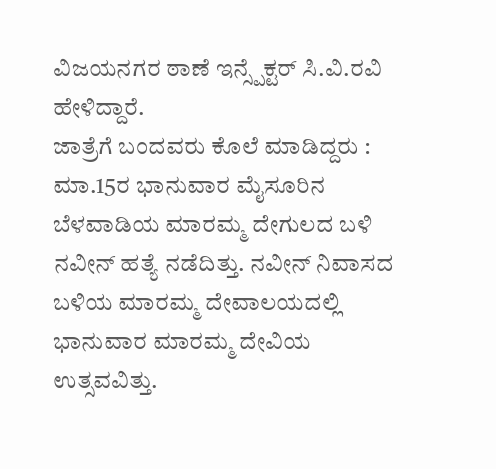ವಿಜಯನಗರ ಠಾಣೆ ಇನ್ಸ್ಪೆಕ್ಟರ್ ಸಿ.ವಿ.ರವಿ ಹೇಳಿದ್ದಾರೆ.
ಜಾತ್ರೆಗೆ ಬಂದವರು ಕೊಲೆ ಮಾಡಿದ್ದರು : ಮಾ.15ರ ಭಾನುವಾರ ಮೈಸೂರಿನ ಬೆಳವಾಡಿಯ ಮಾರಮ್ಮ ದೇಗುಲದ ಬಳಿ ನವೀನ್ ಹತ್ಯೆ ನಡೆದಿತ್ತು. ನವೀನ್ ನಿವಾಸದ ಬಳಿಯ ಮಾರಮ್ಮ ದೇವಾಲಯದಲ್ಲಿ ಭಾನುವಾರ ಮಾರಮ್ಮ ದೇವಿಯ ಉತ್ಸವವಿತ್ತು.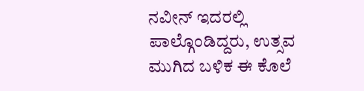ನವೀನ್ ಇದರಲ್ಲಿ ಪಾಲ್ಗೊಂಡಿದ್ದರು, ಉತ್ಸವ ಮುಗಿದ ಬಳಿಕ ಈ ಕೊಲೆ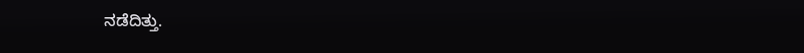ನಡೆದಿತ್ತು.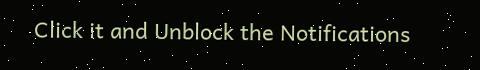Click it and Unblock the Notifications